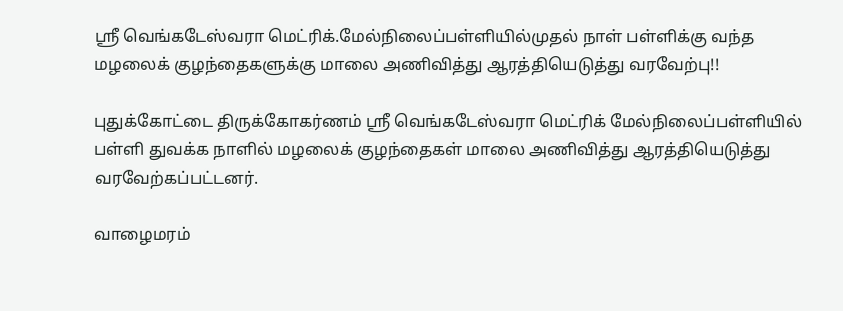ஸ்ரீ வெங்கடேஸ்வரா மெட்ரிக்.மேல்நிலைப்பள்ளியில்முதல் நாள் பள்ளிக்கு வந்த மழலைக் குழந்தைகளுக்கு மாலை அணிவித்து ஆரத்தியெடுத்து வரவேற்பு!!

புதுக்கோட்டை திருக்கோகர்ணம் ஸ்ரீ வெங்கடேஸ்வரா மெட்ரிக் மேல்நிலைப்பள்ளியில்  பள்ளி துவக்க நாளில் மழலைக் குழந்தைகள் மாலை அணிவித்து ஆரத்தியெடுத்து வரவேற்கப்பட்டனர்.

வாழைமரம்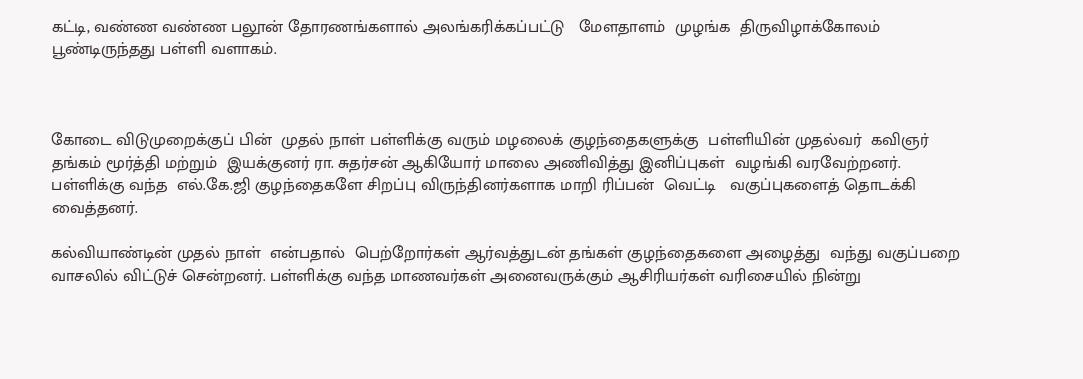கட்டி, வண்ண வண்ண பலூன் தோரணங்களால் அலங்கரிக்கப்பட்டு   மேளதாளம்  முழங்க  திருவிழாக்கோலம்  பூண்டிருந்தது பள்ளி வளாகம்.



கோடை விடுமுறைக்குப் பின்  முதல் நாள் பள்ளிக்கு வரும் மழலைக் குழந்தைகளுக்கு  பள்ளியின் முதல்வர்  கவிஞர் தங்கம் மூர்த்தி மற்றும்  இயக்குனர் ரா. சுதர்சன் ஆகியோர் மாலை அணிவித்து இனிப்புகள்  வழங்கி வரவேற்றனர்.  பள்ளிக்கு வந்த  எல்.கே.ஜி குழந்தைகளே சிறப்பு விருந்தினர்களாக மாறி ரிப்பன்  வெட்டி   வகுப்புகளைத் தொடக்கி வைத்தனர்.

கல்வியாண்டின் முதல் நாள்  என்பதால்  பெற்றோர்கள் ஆர்வத்துடன் தங்கள் குழந்தைகளை அழைத்து  வந்து வகுப்பறை வாசலில் விட்டுச் சென்றனர். பள்ளிக்கு வந்த மாணவர்கள் அனைவருக்கும் ஆசிரியர்கள் வரிசையில் நின்று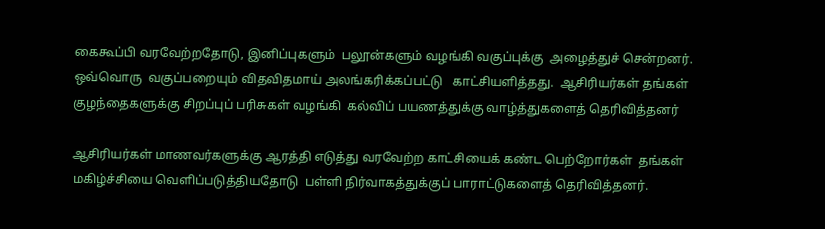கைகூப்பி வரவேற்றதோடு, இனிப்புகளும்  பலூன்களும் வழங்கி வகுப்புக்கு  அழைத்துச் சென்றனர். ஒவ்வொரு  வகுப்பறையும் விதவிதமாய் அலங்கரிக்கப்பட்டு   காட்சியளித்தது.  ஆசிரியர்கள் தங்கள் குழந்தைகளுக்கு சிறப்புப் பரிசுகள் வழங்கி  கல்விப் பயணத்துக்கு வாழ்த்துகளைத் தெரிவித்தனர்

ஆசிரியர்கள் மாணவர்களுக்கு ஆரத்தி எடுத்து வரவேற்ற காட்சியைக் கண்ட பெற்றோர்கள்  தங்கள் மகிழ்ச்சியை வெளிப்படுத்தியதோடு  பள்ளி நிர்வாகத்துக்குப் பாராட்டுகளைத் தெரிவித்தனர்.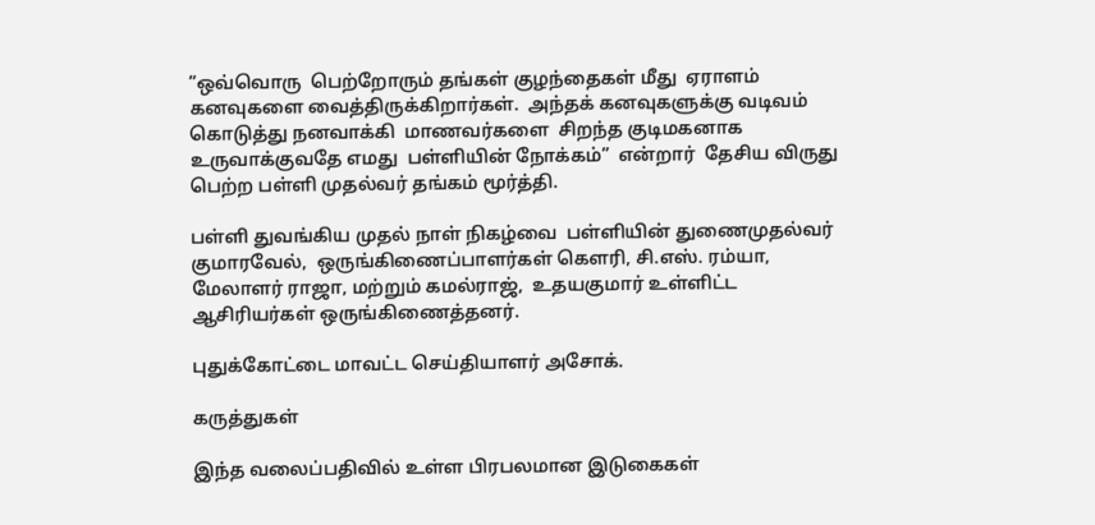”ஒவ்வொரு  பெற்றோரும் தங்கள் குழந்தைகள் மீது  ஏராளம் கனவுகளை வைத்திருக்கிறார்கள்.  அந்தக் கனவுகளுக்கு வடிவம் கொடுத்து நனவாக்கி  மாணவர்களை  சிறந்த குடிமகனாக  உருவாக்குவதே எமது  பள்ளியின் நோக்கம்”  என்றார்  தேசிய விருது பெற்ற பள்ளி முதல்வர் தங்கம் மூர்த்தி.

பள்ளி துவங்கிய முதல் நாள் நிகழ்வை  பள்ளியின் துணைமுதல்வர் குமாரவேல்,  ஒருங்கிணைப்பாளர்கள் கௌரி, சி.எஸ். ரம்யா, மேலாளர் ராஜா, மற்றும் கமல்ராஜ்,  உதயகுமார் உள்ளிட்ட ஆசிரியர்கள் ஒருங்கிணைத்தனர்.

புதுக்கோட்டை மாவட்ட செய்தியாளர் அசோக்.

கருத்துகள்

இந்த வலைப்பதிவில் உள்ள பிரபலமான இடுகைகள்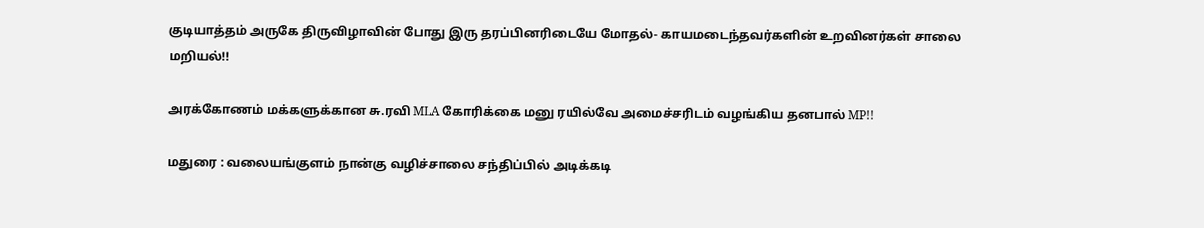குடியாத்தம் அருகே திருவிழாவின் போது இரு தரப்பினரிடையே மோதல்- காயமடைந்தவர்களின் உறவினர்கள் சாலை மறியல்!!

அரக்கோணம் மக்களுக்கான சு.ரவி MLA கோரிக்கை மனு ரயில்வே அமைச்சரிடம் வழங்கிய தனபால் MP!!

மதுரை : வலையங்குளம் நான்கு வழிச்சாலை சந்திப்பில் அடிக்கடி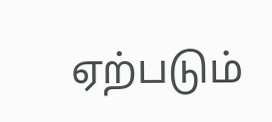ஏற்படும்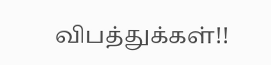விபத்துக்கள்!!